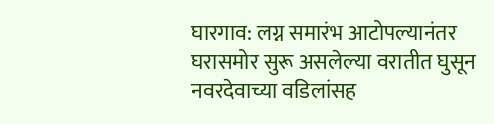घारगाव: लग्न समारंभ आटोपल्यानंतर घरासमोर सुरू असलेल्या वरातीत घुसून नवरदेवाच्या वडिलांसह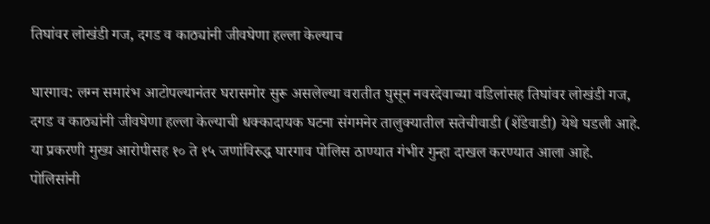तिघांवर लोखंडी गज, दगड व काठ्यांनी जीवघेणा हल्ला केल्याच

घारगाव: लग्न समारंभ आटोपल्यानंतर घरासमोर सुरू असलेल्या वरातीत घुसून नवरदेवाच्या वडिलांसह तिघांवर लोखंडी गज, दगड व काठ्यांनी जीवघेणा हल्ला केल्याची धक्कादायक घटना संगमनेर तालुक्यातील सतेचीवाडी (शेंडेवाडी) येथे घडली आहे. या प्रकरणी मुख्य आरोपीसह १० ते १५ जणांविरुद्ध घारगाव पोलिस ठाण्यात गंभीर गुन्हा दाखल करण्यात आला आहे.
पोलिसांनी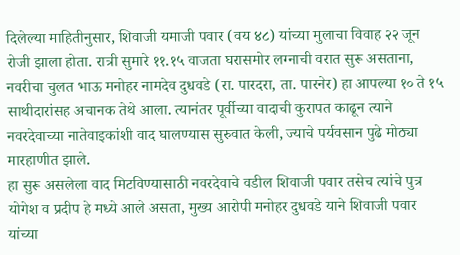दिलेल्या माहितीनुसार, शिवाजी यमाजी पवार (वय ४८) यांच्या मुलाचा विवाह २२ जून रोजी झाला होता. रात्री सुमारे ११.१५ वाजता घरासमोर लग्नाची वरात सुरू असताना, नवरीचा चुलत भाऊ मनोहर नामदेव दुधवडे (रा. पारदरा, ता. पारनेर) हा आपल्या १० ते १५ साथीदारांसह अचानक तेथे आला. त्यानंतर पूर्वीच्या वादाची कुरापत काढून त्याने नवरदेवाच्या नातेवाइकांशी वाद घालण्यास सुरुवात केली, ज्याचे पर्यवसान पुढे मोठ्या मारहाणीत झाले.
हा सुरू असलेला वाद मिटविण्यासाठी नवरदेवाचे वडील शिवाजी पवार तसेच त्यांचे पुत्र योगेश व प्रदीप हे मध्ये आले असता, मुख्य आरोपी मनोहर दुधवडे याने शिवाजी पवार यांच्या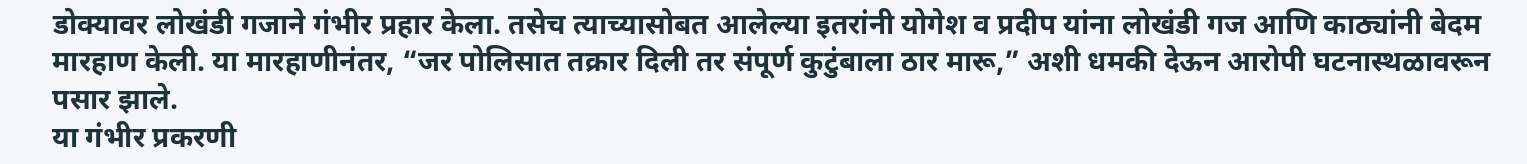डोक्यावर लोखंडी गजाने गंभीर प्रहार केला. तसेच त्याच्यासोबत आलेल्या इतरांनी योगेश व प्रदीप यांना लोखंडी गज आणि काठ्यांनी बेदम मारहाण केली. या मारहाणीनंतर, “जर पोलिसात तक्रार दिली तर संपूर्ण कुटुंबाला ठार मारू,” अशी धमकी देऊन आरोपी घटनास्थळावरून पसार झाले.
या गंभीर प्रकरणी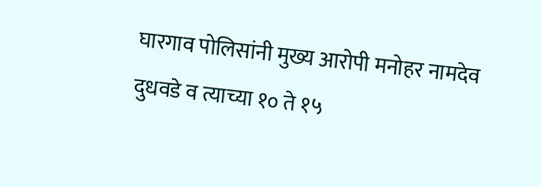घारगाव पोलिसांनी मुख्य आरोपी मनोहर नामदेव दुधवडे व त्याच्या १० ते १५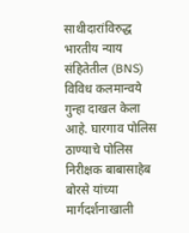साथीदारांविरुद्ध भारतीय न्याय संहितेतील (BNS) विविध कलमान्वये गुन्हा दाखल केला आहे. घारगाव पोलिस ठाण्याचे पोलिस निरीक्षक बाबासाहेब बोरसे यांच्या मार्गदर्शनाखाली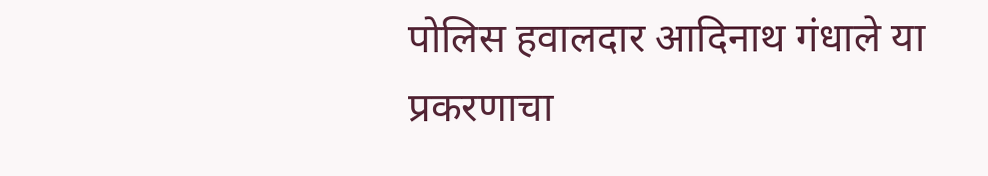पोलिस हवालदार आदिनाथ गंधाले या प्रकरणाचा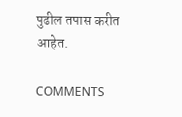पुढील तपास करीत आहेत.

COMMENTS